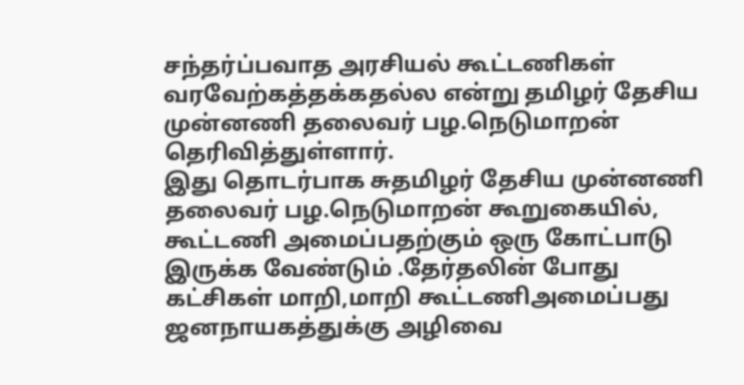சந்தர்ப்பவாத அரசியல் கூட்டணிகள் வரவேற்கத்தக்கதல்ல என்று தமிழர் தேசிய முன்னணி தலைவர் பழ.நெடுமாறன் தெரிவித்துள்ளார்.
இது தொடர்பாக சுதமிழர் தேசிய முன்னணி தலைவர் பழ.நெடுமாறன் கூறுகையில், கூட்டணி அமைப்பதற்கும் ஒரு கோட்பாடு இருக்க வேண்டும் .தேர்தலின் போது கட்சிகள் மாறி,மாறி கூட்டணிஅமைப்பது ஜனநாயகத்துக்கு அழிவை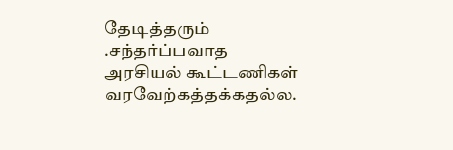தேடித்தரும் .சந்தர்ப்பவாத அரசியல் கூட்டணிகள் வரவேற்கத்தக்கதல்ல.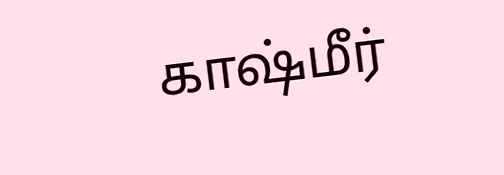காஷ்மீர்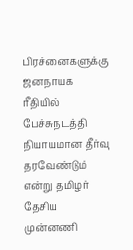பிரச்னைகளுக்கு ஜனநாயக ரீதியில் பேச்சுநடத்தி நியாயமான தீர்வு தரவேண்டும் என்று தமிழர் தேசிய முன்னணி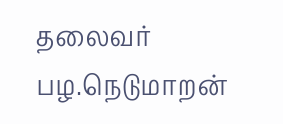தலைவர் பழ.நெடுமாறன்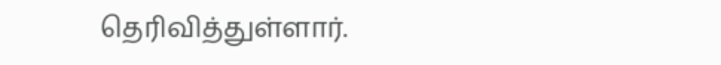தெரிவித்துள்ளார்.